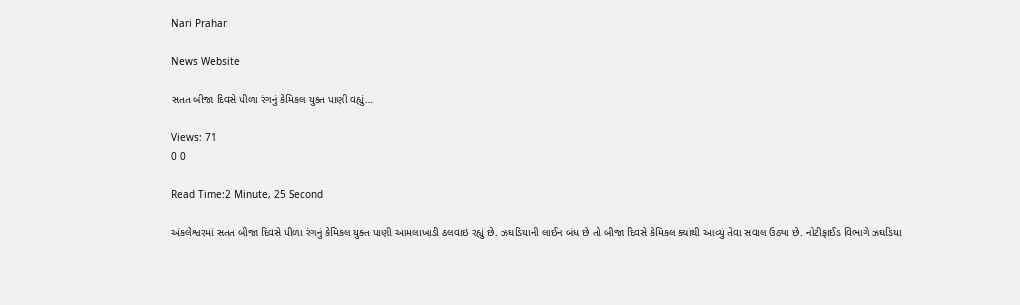Nari Prahar

News Website

સતત બીજા દિવસે પીળા રંગનું કેમિકલ યુક્ત પાણી વહ્યું…

Views: 71
0 0

Read Time:2 Minute, 25 Second

અંકલેશ્વરમાં સતત બીજા દિવસે પીળા રંગનું કેમિકલ યુક્ત પાણી આમલાખાડી ઠલવાઇ રહ્યું છે. ઝઘડિયાની લાઈન બંધ છે તો બીજા દિવસે કેમિકલ ક્યાંથી આવ્યું તેવા સવાલ ઉઠ્યા છે. નોટીફાઈડ વિભાગે ઝઘડિયા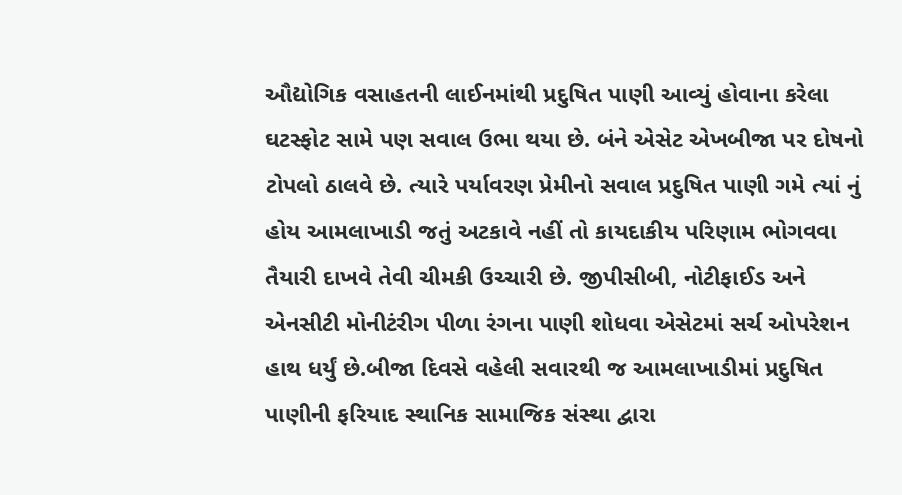ઔદ્યોગિક વસાહતની લાઈનમાંથી પ્રદુષિત પાણી આવ્યું હોવાના કરેલા ઘટસ્ફોટ સામે પણ સવાલ ઉભા થયા છે. બંને એસેટ એખબીજા પર દોષનો ટોપલો ઠાલવે છે. ત્યારે પર્યાવરણ પ્રેમીનો સવાલ પ્રદુષિત પાણી ગમે ત્યાં નું હોય આમલાખાડી જતું અટકાવે નહીં તો કાયદાકીય પરિણામ ભોગવવા તૈયારી દાખવે તેવી ચીમકી ઉચ્ચારી છે. જીપીસીબી, નોટીફાઈડ અને એનસીટી મોનીટંરીગ પીળા રંગના પાણી શોધવા એસેટમાં સર્ચ ઓપરેશન હાથ ધર્યું છે.બીજા દિવસે વહેલી સવારથી જ આમલાખાડીમાં પ્રદુષિત પાણીની ફરિયાદ સ્થાનિક સામાજિક સંસ્થા દ્વારા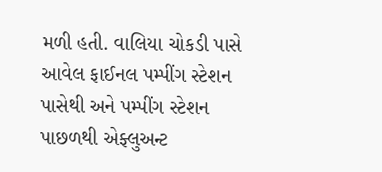મળી હતી. વાલિયા ચોકડી પાસે આવેલ ફાઈનલ પમ્પીંગ સ્ટેશન પાસેથી અને પમ્પીંગ સ્ટેશન પાછળથી એફ્લુઅન્ટ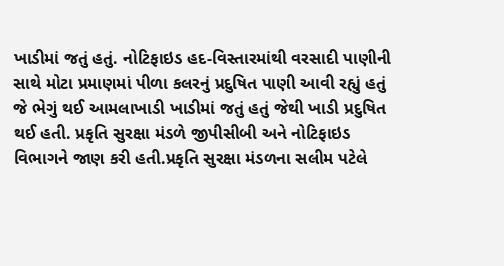ખાડીમાં જતું હતું. નોટિફાઇડ હદ-વિસ્તારમાંથી વરસાદી પાણીની સાથે મોટા પ્રમાણમાં પીળા કલરનું પ્રદુષિત પાણી આવી રહ્યું હતું જે ભેગું થઈ આમલાખાડી ખાડીમાં જતું હતું જેથી ખાડી પ્રદુષિત થઈ હતી. પ્રકૃતિ સુરક્ષા મંડળે જીપીસીબી અને નોટિફાઇડ વિભાગને જાણ કરી હતી.પ્રકૃતિ સુરક્ષા મંડળના સલીમ પટેલે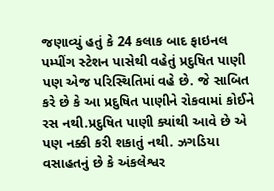જણાવ્યું હતું કે 24 કલાક બાદ ફાઇનલ પમ્પીંગ સ્ટેશન પાસેથી વહેતું પ્રદુષિત પાણી પણ એજ પરિસ્થિતિમાં વહે છે. જે સાબિત કરે છે કે આ પ્રદુષિત પાણીને રોકવામાં કોઈને રસ નથી.પ્રદુષિત પાણી ક્યાંથી આવે છે એ પણ નક્કી કરી શકાતું નથી. ઝગડિયા વસાહતનું છે કે અંકલેશ્વર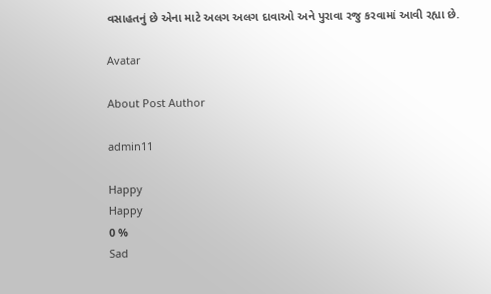વસાહતનું છે એના માટે અલગ અલગ દાવાઓ અને પુરાવા રજુ કરવામાં આવી રહ્યા છે.

Avatar

About Post Author

admin11

Happy
Happy
0 %
Sad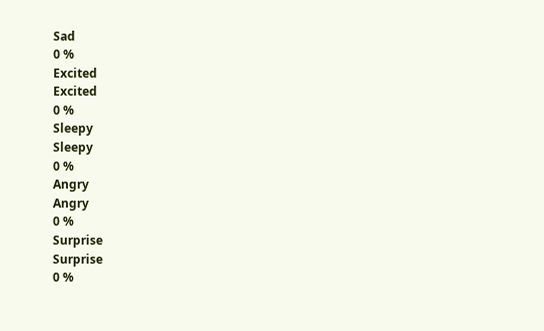Sad
0 %
Excited
Excited
0 %
Sleepy
Sleepy
0 %
Angry
Angry
0 %
Surprise
Surprise
0 %